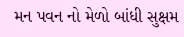મન પવન નો મેળો બાંધી સુક્ષમ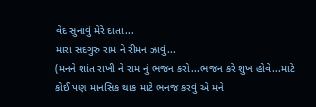વેદ સુનાવું મેરે દાતા...
મારા સદગુરુ રામ ને રીમન ઝાવું...
(મનને શાંત રાખી ને રામ નું ભજન કરો...ભજન કરે શુખ હોવે...માટે કોઈ પણ માનસિક થાક માટે ભનજ કરવું એ મને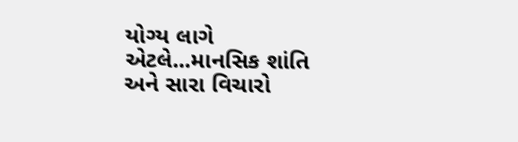યોગ્ય લાગે એટલે...માનસિક શાંતિ અને સારા વિચારો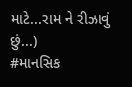માટે...રામ ને રીઝાવું છું...)
#માનસિક